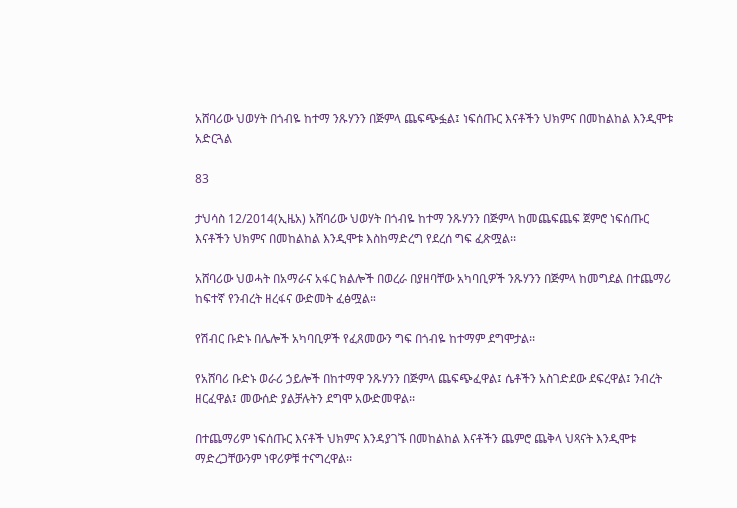አሸባሪው ህወሃት በጎብዬ ከተማ ንጹሃንን በጅምላ ጨፍጭፏል፤ ነፍሰጡር እናቶችን ህክምና በመከልከል እንዲሞቱ አድርጓል

83

ታህሳስ 12/2014(ኢዜአ) አሸባሪው ህወሃት በጎብዬ ከተማ ንጹሃንን በጅምላ ከመጨፍጨፍ ጀምሮ ነፍሰጡር እናቶችን ህክምና በመከልከል እንዲሞቱ እስከማድረግ የደረሰ ግፍ ፈጽሟል፡፡

አሸባሪው ህወሓት በአማራና አፋር ክልሎች በወረራ በያዘባቸው አካባቢዎች ንጹሃንን በጅምላ ከመግደል በተጨማሪ ከፍተኛ የንብረት ዘረፋና ውድመት ፈፅሟል።

የሽብር ቡድኑ በሌሎች አካባቢዎች የፈጸመውን ግፍ በጎብዬ ከተማም ደግሞታል፡፡

የአሸባሪ ቡድኑ ወራሪ ኃይሎች በከተማዋ ንጹሃንን በጅምላ ጨፍጭፈዋል፤ ሴቶችን አስገድደው ደፍረዋል፤ ንብረት ዘርፈዋል፤ መውሰድ ያልቻሉትን ደግሞ አውድመዋል፡፡

በተጨማሪም ነፍሰጡር እናቶች ህክምና እንዳያገኙ በመከልከል እናቶችን ጨምሮ ጨቅላ ህጻናት እንዲሞቱ ማድረጋቸውንም ነዋሪዎቹ ተናግረዋል፡፡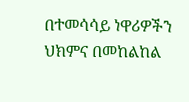በተመሳሳይ ነዋሪዎችን ህክምና በመከልከል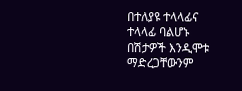በተለያዩ ተላላፊና ተላላፊ ባልሆኑ በሽታዎች እንዲሞቱ ማድረጋቸውንም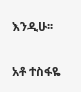እንዲሁ፡፡

አቶ ተስፋዬ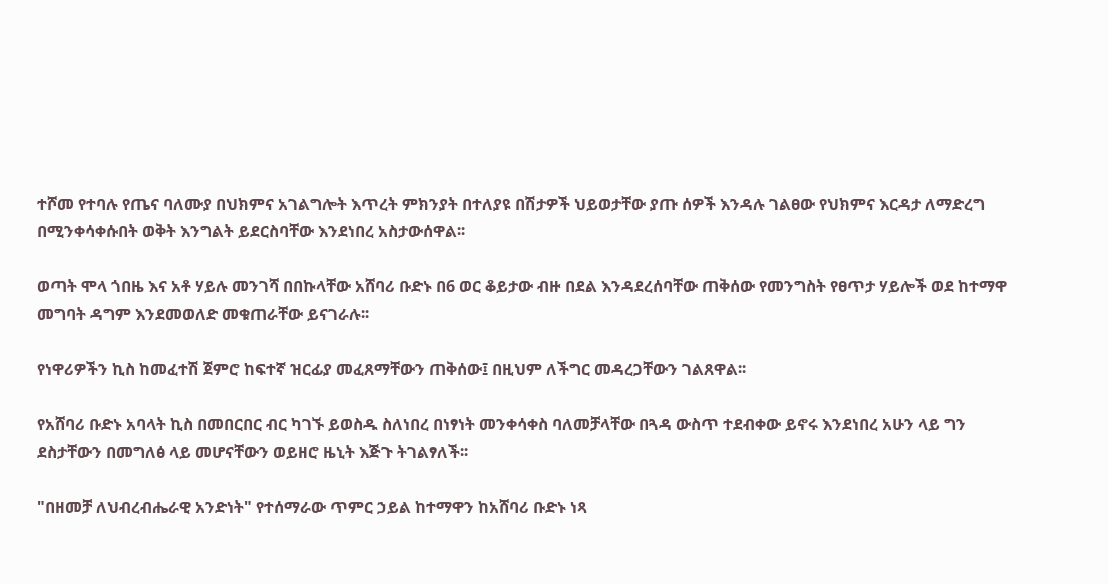ተሾመ የተባሉ የጤና ባለሙያ በህክምና አገልግሎት እጥረት ምክንያት በተለያዩ በሽታዎች ህይወታቸው ያጡ ሰዎች እንዳሉ ገልፀው የህክምና እርዳታ ለማድረግ በሚንቀሳቀሱበት ወቅት እንግልት ይደርስባቸው እንደነበረ አስታውሰዋል፡፡

ወጣት ሞላ ጎበዜ እና አቶ ሃይሉ መንገሻ በበኩላቸው አሸባሪ ቡድኑ በ6 ወር ቆይታው ብዙ በደል እንዳደረሰባቸው ጠቅሰው የመንግስት የፀጥታ ሃይሎች ወደ ከተማዋ መግባት ዳግም እንደመወለድ መቁጠራቸው ይናገራሉ፡፡

የነዋሪዎችን ኪስ ከመፈተሽ ጀምሮ ከፍተኛ ዝርፊያ መፈጸማቸውን ጠቅሰው፤ በዚህም ለችግር መዳረጋቸውን ገልጸዋል፡፡

የአሸባሪ ቡድኑ አባላት ኪስ በመበርበር ብር ካገኙ ይወስዱ ስለነበረ በነፃነት መንቀሳቀስ ባለመቻላቸው በጓዳ ውስጥ ተደብቀው ይኖሩ እንደነበረ አሁን ላይ ግን ደስታቸውን በመግለፅ ላይ መሆናቸውን ወይዘሮ ዜኒት እጅጉ ትገልፃለች፡፡

"በዘመቻ ለህብረብሔራዊ አንድነት" የተሰማራው ጥምር ኃይል ከተማዋን ከአሸባሪ ቡድኑ ነጻ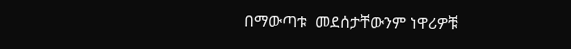በማውጣቱ  መደሰታቸውንም ነዋሪዎቹ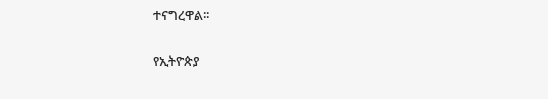ተናግረዋል፡፡

የኢትዮጵያ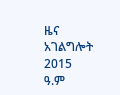ዜና አገልግሎት
2015
ዓ.ም